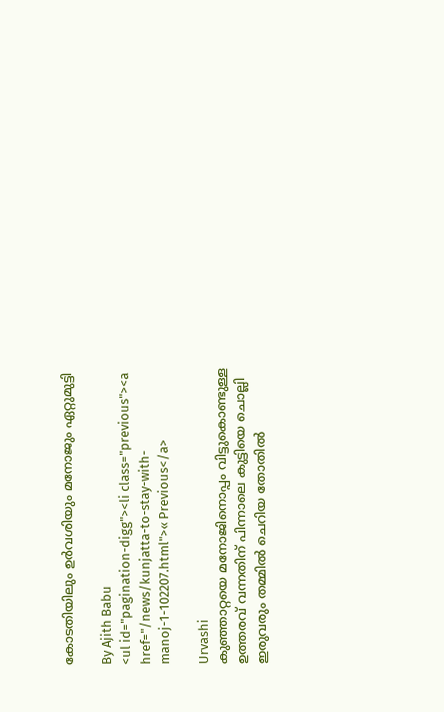കോടതിയിലും ഉര്‍വശിയും മനോജും ഏറ്റുമുട്ടി

By Ajith Babu
<ul id="pagination-digg"><li class="previous"><a href="/news/kunjatta-to-stay-with-manoj-1-102207.html">« Previous</a>

Urvashi
കുഞ്ഞാറ്റയെ മനോജിനൊപ്പം വിട്ടുകൊണ്ടുള്ള ഉത്തരവ് വന്നതിന് പിന്നാലെ കുട്ടിയെ ചൊല്ലി ഇരുവരും തമ്മില്‍ ചെറിയ തോതില്‍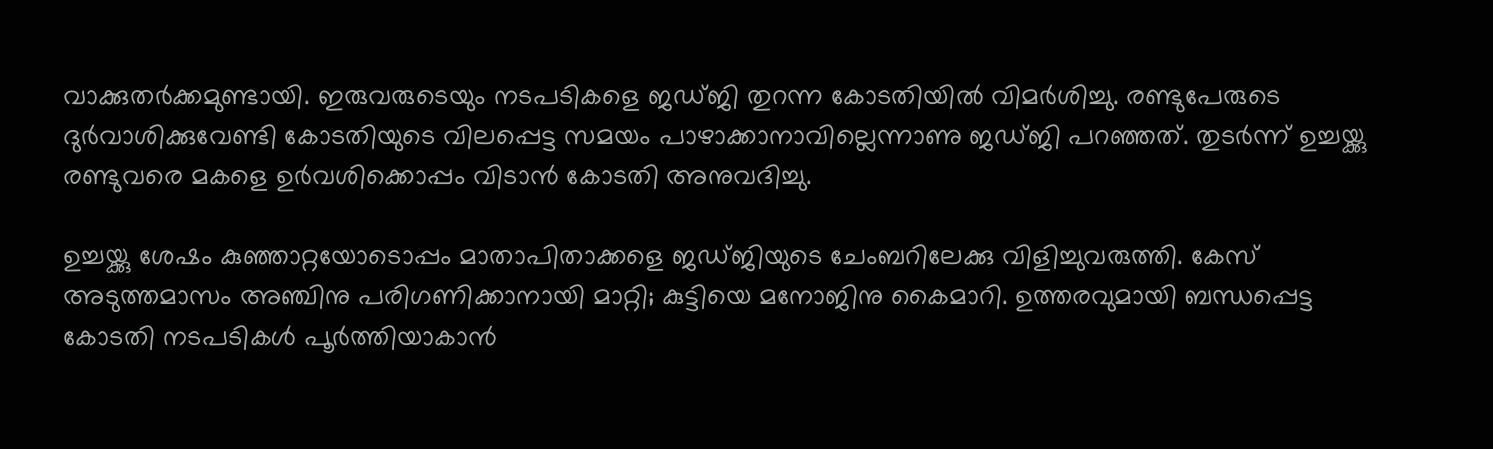വാക്കുതര്‍ക്കമുണ്ടായി. ഇരുവരുടെയും നടപടികളെ ജഡ്ജി തുറന്ന കോടതിയില്‍ വിമര്‍ശിച്ചു. രണ്ടുപേരുടെ ദുര്‍വാശിക്കുവേണ്ടി കോടതിയുടെ വിലപ്പെട്ട സമയം പാഴാക്കാനാവില്ലെന്നാണു ജഡ്ജി പറഞ്ഞത്. തുടര്‍ന്ന് ഉച്ചയ്ക്കു രണ്ടുവരെ മകളെ ഉര്‍വശിക്കൊപ്പം വിടാന്‍ കോടതി അനുവദിച്ചു.

ഉച്ചയ്ക്കു ശേഷം കുഞ്ഞാറ്റയോടൊപ്പം മാതാപിതാക്കളെ ജഡ്ജിയുടെ ചേംബറിലേക്കു വിളിച്ചുവരുത്തി. കേസ് അടുത്തമാസം അഞ്ചിനു പരിഗണിക്കാനായി മാറ്റി; കുട്ടിയെ മനോജിനു കൈമാറി. ഉത്തരവുമായി ബന്ധപ്പെട്ട കോടതി നടപടികള്‍ പൂര്‍ത്തിയാകാന്‍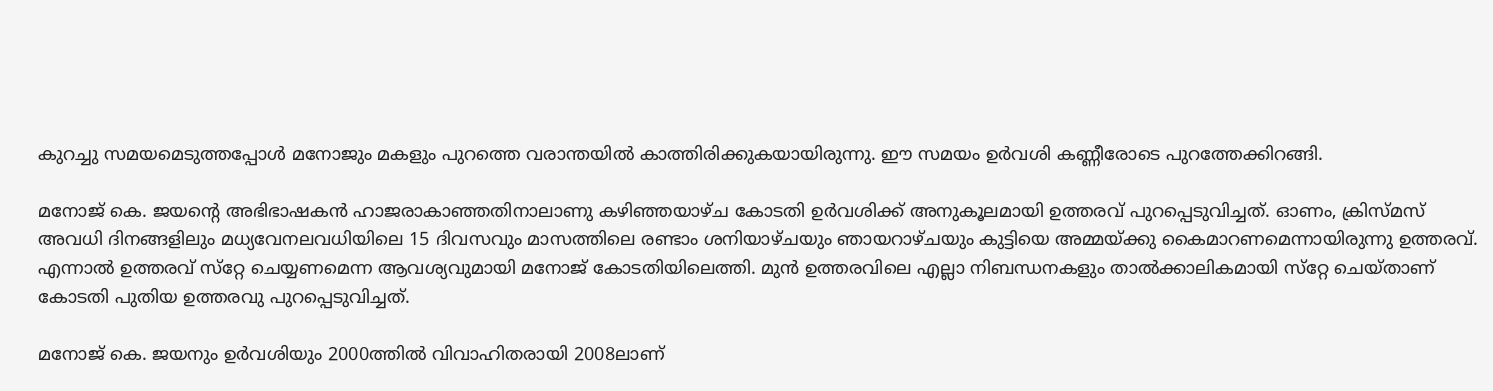കുറച്ചു സമയമെടുത്തപ്പോള്‍ മനോജും മകളും പുറത്തെ വരാന്തയില്‍ കാത്തിരിക്കുകയായിരുന്നു. ഈ സമയം ഉര്‍വശി കണ്ണീരോടെ പുറത്തേക്കിറങ്ങി.

മനോജ് കെ. ജയന്റെ അഭിഭാഷകന്‍ ഹാജരാകാഞ്ഞതിനാലാണു കഴിഞ്ഞയാഴ്ച കോടതി ഉര്‍വശിക്ക് അനുകൂലമായി ഉത്തരവ് പുറപ്പെടുവിച്ചത്. ഓണം, ക്രിസ്മസ് അവധി ദിനങ്ങളിലും മധ്യവേനലവധിയിലെ 15 ദിവസവും മാസത്തിലെ രണ്ടാം ശനിയാഴ്ചയും ഞായറാഴ്ചയും കുട്ടിയെ അമ്മയ്ക്കു കൈമാറണമെന്നായിരുന്നു ഉത്തരവ്. എന്നാല്‍ ഉത്തരവ് സ്‌റ്റേ ചെയ്യണമെന്ന ആവശ്യവുമായി മനോജ് കോടതിയിലെത്തി. മുന്‍ ഉത്തരവിലെ എല്ലാ നിബന്ധനകളും താല്‍ക്കാലികമായി സ്‌റ്റേ ചെയ്താണ് കോടതി പുതിയ ഉത്തരവു പുറപ്പെടുവിച്ചത്.

മനോജ് കെ. ജയനും ഉര്‍വശിയും 2000ത്തില്‍ വിവാഹിതരായി 2008ലാണ്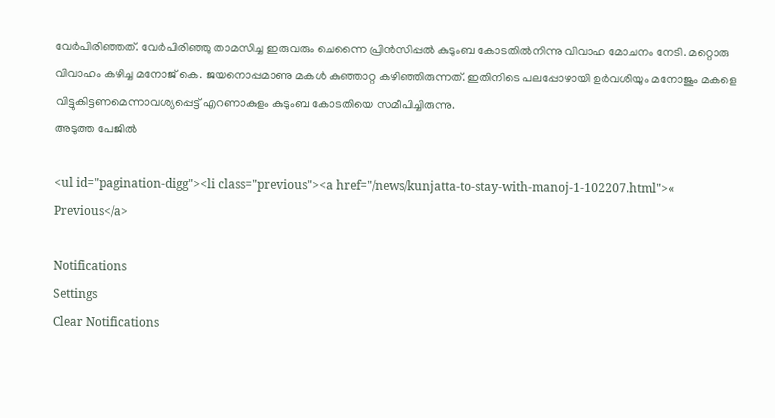വേര്‍പിരിഞ്ഞത്. വേര്‍പിരിഞ്ഞു താമസിച്ച ഇരുവരും ചെന്നൈ പ്രിന്‍സിപ്പല്‍ കുടുംബ കോടതില്‍നിന്നു വിവാഹ മോചനം നേടി. മറ്റൊരു വിവാഹം കഴിച്ച മനോജ് കെ. ജയനൊപ്പമാണു മകള്‍ കുഞ്ഞാറ്റ കഴിഞ്ഞിരുന്നത്. ഇതിനിടെ പലപ്പോഴായി ഉര്‍വശിയും മനോജും മകളെ വിട്ടുകിട്ടണമെന്നാവശ്യപ്പെട്ട് എറണാകുളം കുടുംബ കോടതിയെ സമീപിച്ചിരുന്നു.
അടുത്ത പേജില്‍

<ul id="pagination-digg"><li class="previous"><a href="/news/kunjatta-to-stay-with-manoj-1-102207.html">« Previous</a>

Notifications
Settings
Clear Notifications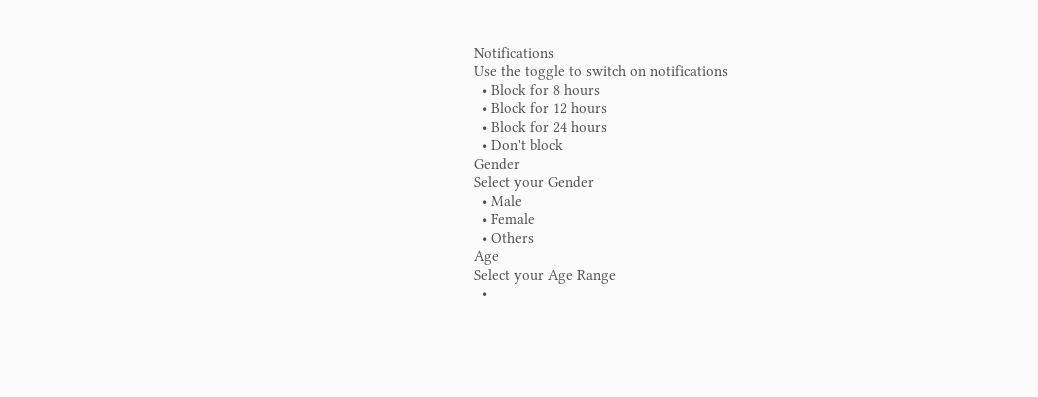Notifications
Use the toggle to switch on notifications
  • Block for 8 hours
  • Block for 12 hours
  • Block for 24 hours
  • Don't block
Gender
Select your Gender
  • Male
  • Female
  • Others
Age
Select your Age Range
  •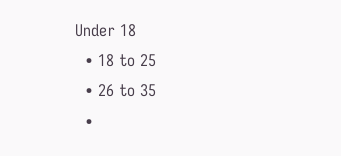Under 18
  • 18 to 25
  • 26 to 35
  •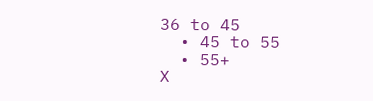36 to 45
  • 45 to 55
  • 55+
X